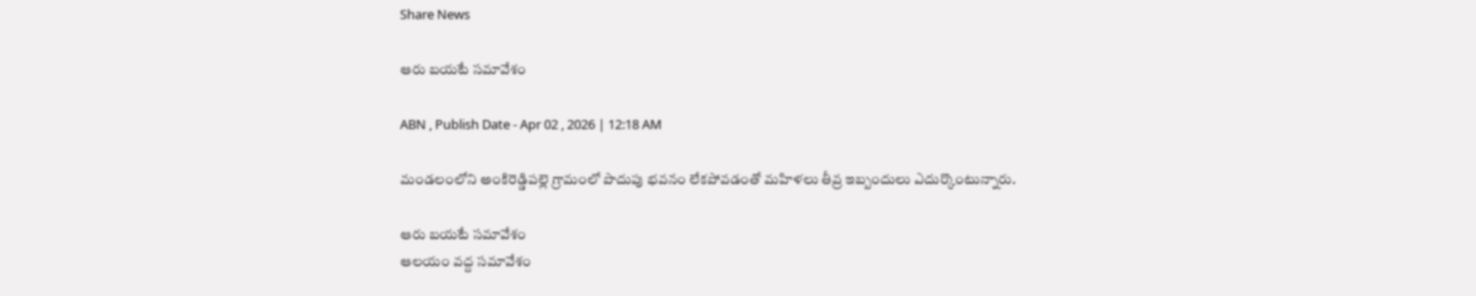Share News

ఆరు బయటే సమావేశం

ABN , Publish Date - Apr 02 , 2026 | 12:18 AM

మండలంలోని అంకిరెడ్డిపల్లె గ్రామంలో పొదుపు భవనం లేకపోవడంతో మహిళలు తీవ్ర ఇబ్బందులు ఎదుర్కొంటున్నారు.

ఆరు బయటే సమావేశం
ఆలయం వద్ద సమావేశం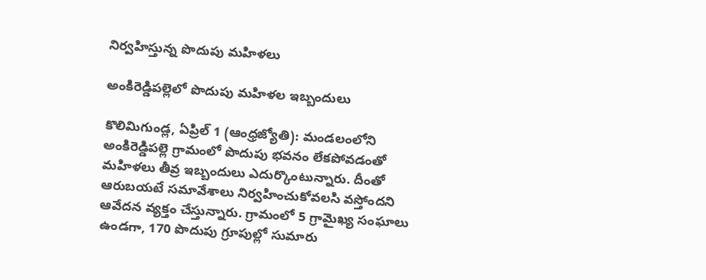నిర్వహిస్తున్న పొదుపు మహిళలు

అంకిరెడ్డిపల్లెలో పొదుపు మహిళల ఇబ్బందులు

కొలిమిగుండ్ల, ఏప్రిల్‌ 1 (ఆంధ్రజ్యోతి): మండలంలోని అంకిరెడ్డిపల్లె గ్రామంలో పొదుపు భవనం లేకపోవడంతో మహిళలు తీవ్ర ఇబ్బందులు ఎదుర్కొంటున్నారు. దీంతో ఆరుబయటే సమావేశాలు నిర్వహించుకోవలసి వస్తోందని ఆవేదన వ్యక్తం చేస్తున్నారు. గ్రామంలో 5 గ్రామైఖ్య సంఘాలు ఉండగా, 170 పొదుపు గ్రూపుల్లో సుమారు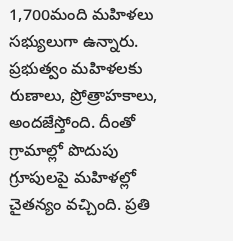1,700మంది మహిళలు సభ్యులుగా ఉన్నారు. ప్రభుత్వం మహిళలకు రుణాలు, ప్రోత్రాహకాలు, అందజేస్తోంది. దీంతో గ్రామాల్లో పొదుపు గ్రూపులపై మహిళల్లో చైతన్యం వచ్చింది. ప్రతి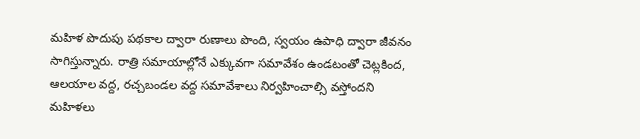మహిళ పొదుపు పథకాల ద్వారా రుణాలు పొంది, స్వయం ఉపాధి ద్వారా జీవనం సాగిస్తున్నారు. రాత్రి సమాయాల్లోనే ఎక్కువగా సమావేశం ఉండటంతో చెట్లకింద, ఆలయాల వద్ద, రచ్చబండల వద్ద సమావేశాలు నిర్వహించాల్సి వస్తోందని మహిళలు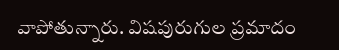వాపోతున్నారు. విషపురుగుల ప్రమాదం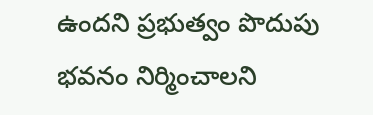ఉందని ప్రభుత్వం పొదుపు భవనం నిర్మించాలని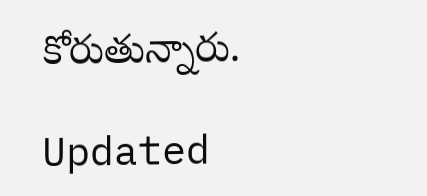కోరుతున్నారు.

Updated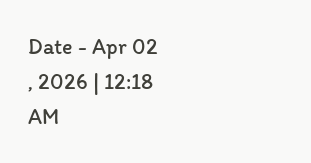Date - Apr 02 , 2026 | 12:18 AM